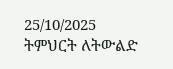25/10/2025
ትምህርት ለትውልድ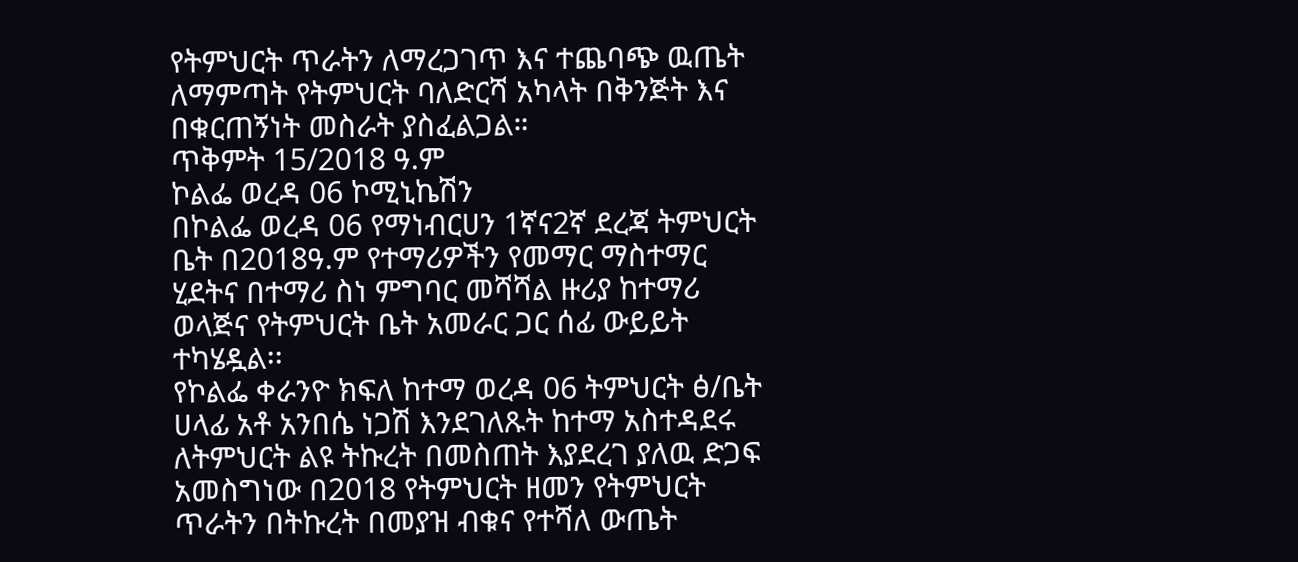የትምህርት ጥራትን ለማረጋገጥ እና ተጨባጭ ዉጤት ለማምጣት የትምህርት ባለድርሻ አካላት በቅንጅት እና በቁርጠኝነት መስራት ያስፈልጋል።
ጥቅምት 15/2018 ዓ.ም
ኮልፌ ወረዳ 06 ኮሚኒኬሽን
በኮልፌ ወረዳ 06 የማነብርሀን 1ኛና2ኛ ደረጃ ትምህርት ቤት በ2018ዓ.ም የተማሪዎችን የመማር ማስተማር ሂደትና በተማሪ ስነ ምግባር መሻሻል ዙሪያ ከተማሪ ወላጅና የትምህርት ቤት አመራር ጋር ሰፊ ውይይት ተካሄዷል፡፡
የኮልፌ ቀራንዮ ክፍለ ከተማ ወረዳ 06 ትምህርት ፅ/ቤት ሀላፊ አቶ አንበሴ ነጋሽ እንደገለጹት ከተማ አስተዳደሩ ለትምህርት ልዩ ትኩረት በመስጠት እያደረገ ያለዉ ድጋፍ አመስግነው በ2018 የትምህርት ዘመን የትምህርት ጥራትን በትኩረት በመያዝ ብቁና የተሻለ ውጤት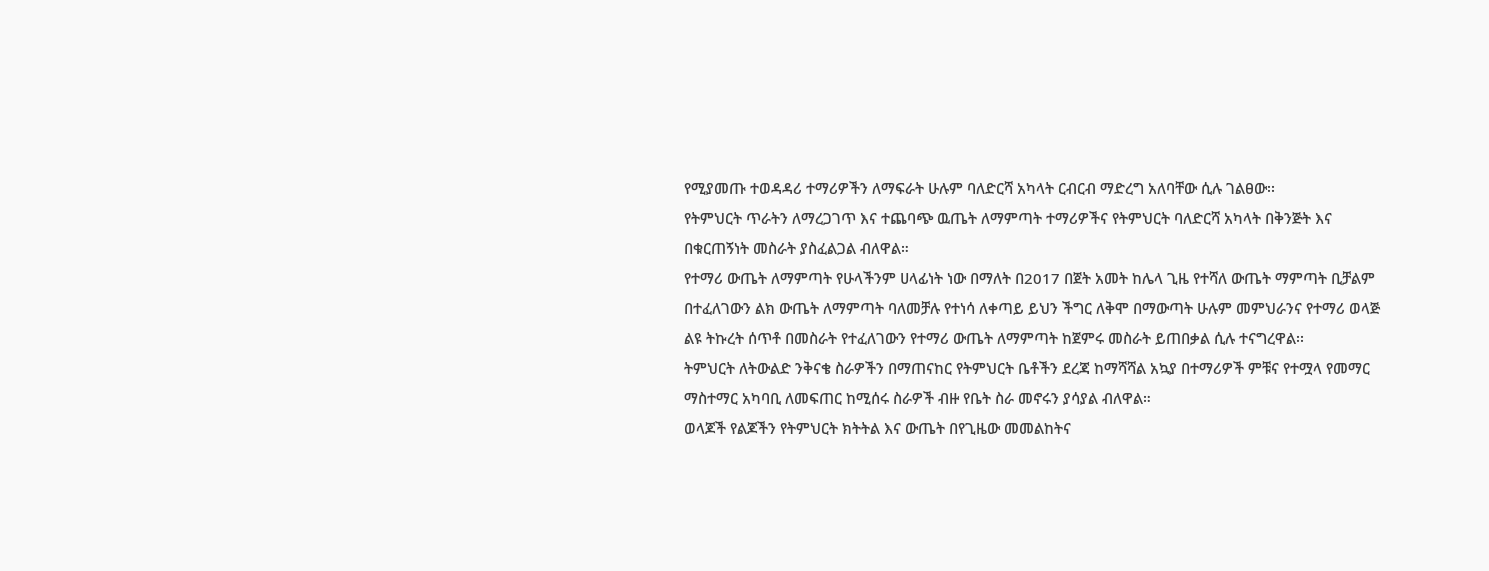የሚያመጡ ተወዳዳሪ ተማሪዎችን ለማፍራት ሁሉም ባለድርሻ አካላት ርብርብ ማድረግ አለባቸው ሲሉ ገልፀው፡፡
የትምህርት ጥራትን ለማረጋገጥ እና ተጨባጭ ዉጤት ለማምጣት ተማሪዎችና የትምህርት ባለድርሻ አካላት በቅንጅት እና በቁርጠኝነት መስራት ያስፈልጋል ብለዋል።
የተማሪ ውጤት ለማምጣት የሁላችንም ሀላፊነት ነው በማለት በ2017 በጀት አመት ከሌላ ጊዜ የተሻለ ውጤት ማምጣት ቢቻልም በተፈለገውን ልክ ውጤት ለማምጣት ባለመቻሉ የተነሳ ለቀጣይ ይህን ችግር ለቅሞ በማውጣት ሁሉም መምህራንና የተማሪ ወላጅ ልዩ ትኩረት ሰጥቶ በመስራት የተፈለገውን የተማሪ ውጤት ለማምጣት ከጀምሩ መስራት ይጠበቃል ሲሉ ተናግረዋል፡፡
ትምህርት ለትውልድ ንቅናቄ ስራዎችን በማጠናከር የትምህርት ቤቶችን ደረጃ ከማሻሻል አኳያ በተማሪዎች ምቹና የተሟላ የመማር ማስተማር አካባቢ ለመፍጠር ከሚሰሩ ስራዎች ብዙ የቤት ስራ መኖሩን ያሳያል ብለዋል።
ወላጆች የልጆችን የትምህርት ክትትል እና ውጤት በየጊዜው መመልከትና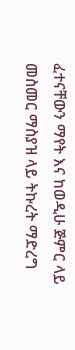ፈተናቸውን ማየት እና ከወዲሁ ጅምር ላይ መስመር ማስያዝ ላይ ትኩረት ማድረግ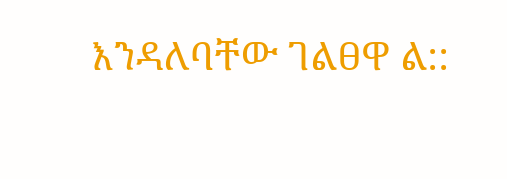እንዳለባቸው ገልፀዋ ል::